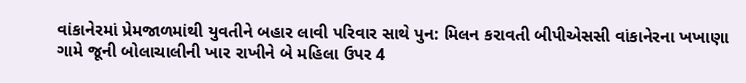વાંકાનેરમાં પ્રેમજાળમાંથી યુવતીને બહાર લાવી પરિવાર સાથે પુન: મિલન કરાવતી બીપીએસસી વાંકાનેરના ખખાણા ગામે જૂની બોલાચાલીની ખાર રાખીને બે મહિલા ઉપર 4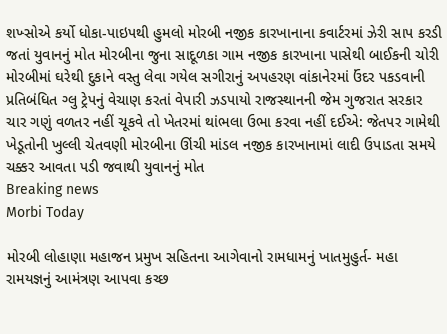શખ્સોએ કર્યો ધોકા-પાઇપથી હુમલો મોરબી નજીક કારખાનાના કવાર્ટરમાં ઝેરી સાપ કરડી જતાં યુવાનનું મોત મોરબીના જુના સાદૂળકા ગામ નજીક કારખાના પાસેથી બાઈકની ચોરી મોરબીમાં ઘરેથી દુકાને વસ્તુ લેવા ગયેલ સગીરાનું અપહરણ વાંકાનેરમાં ઉંદર પકડવાની પ્રતિબંધિત ગ્લુ ટ્રેપનું વેચાણ કરતાં વેપારી ઝડપાયો રાજસ્થાનની જેમ ગુજરાત સરકાર ચાર ગણું વળતર નહીં ચૂકવે તો ખેતરમાં થાંભલા ઉભા કરવા નહીં દઈએ: જેતપર ગામેથી ખેડૂતોની ખુલ્લી ચેતવણી મોરબીના ઊંચી માંડલ નજીક કારખાનામાં લાદી ઉપાડતા સમયે ચક્કર આવતા પડી જવાથી યુવાનનું મોત
Breaking news
Morbi Today

મોરબી લોહાણા મહાજન પ્રમુખ સહિતના આગેવાનો રામધામનું ખાતમુહુર્ત- મહા રામયજ્ઞનું આમંત્રણ આપવા કચ્છ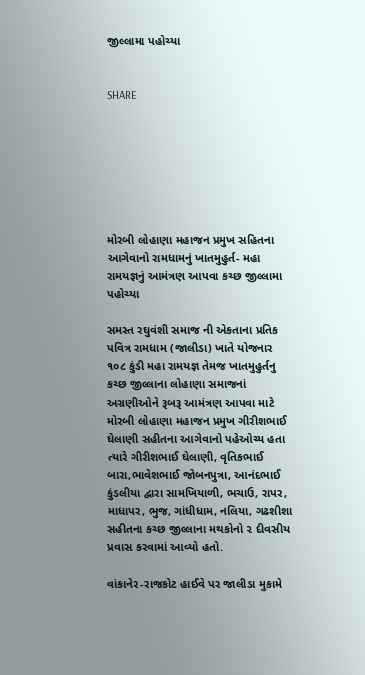જીલ્લામા પહોચ્યા


SHARE







મોરબી લોહાણા મહાજન પ્રમુખ સહિતના આગેવાનો રામધામનું ખાતમુહુર્ત- મહા રામયજ્ઞનું આમંત્રણ આપવા કચ્છ જીલ્લામા પહોચ્યા

સમસ્ત રઘુવંશી સમાજ ની એકતાના પ્રતિક પવિત્ર રામધામ (જાલીડા) ખાતે યોજનાર ૧૦૮ કુંડી મહા રામયજ્ઞ તેમજ ખાતમુહુર્તનુ કચ્છ જીલ્લાના લોહાણા સમાજનાં અગ્રણીઓને રૂબરૂ આમંત્રણ આપવા માટે મોરબી લોહાણા મહાજન પ્રમુખ ગીરીશભાઈ ઘેલાણી સહીતના આગેવાનો પહેઓચ્ય હતા ત્યારે ગીરીશભાઈ ઘેલાણી, વૃતિકભાઈ બારા,ભાવેશભાઈ જોબનપુત્રા, આનંદભાઈ કુંડલીયા દ્વારા સામખિયાળી, ભચાઉ, રાપર, માધાપર, ભુજ, ગાંધીધામ, નલિયા, ગઢશીશા સહીતના કચ્છ જીલ્લાના મથકોનો ૨ દીવસીય પ્રવાસ કરવામાં આવ્યો હતો.

વાંકાનેર-રાજકોટ હાઈવે પર જાલીડા મુકામે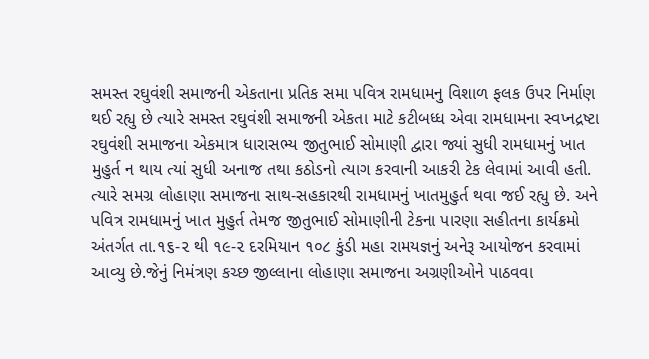સમસ્ત રઘુવંશી સમાજની એકતાના પ્રતિક સમા પવિત્ર રામધામનુ વિશાળ ફલક ઉપર નિર્માણ થઈ રહ્યુ છે ત્યારે સમસ્ત રઘુવંશી સમાજની એકતા માટે કટીબધ્ધ એવા રામધામના સ્વપ્નદ્રષ્ટા રઘુવંશી સમાજના એકમાત્ર ધારાસભ્ય જીતુભાઈ સોમાણી દ્વારા જ્યાં સુધી રામધામનું ખાત મુહુર્ત ન થાય ત્યાં સુધી અનાજ તથા કઠોડનો ત્યાગ કરવાની આકરી ટેક લેવામાં આવી હતી. ત્યારે સમગ્ર લોહાણા સમાજના સાથ-સહકારથી રામધામનું ખાતમુહુર્ત થવા જઈ રહ્યુ છે. અને પવિત્ર રામધામનું ખાત મુહુર્ત તેમજ જીતુભાઈ સોમાણીની ટેકના પારણા સહીતના કાર્યક્રમો અંતર્ગત તા.૧૬-૨ થી ૧૯-૨ દરમિયાન ૧૦૮ કુંડી મહા રામયજ્ઞનું અનેરૂ આયોજન કરવામાં આવ્યુ છે.જેનું નિમંત્રણ કચ્છ જીલ્લાના લોહાણા સમાજના અગ્રણીઓને પાઠવવા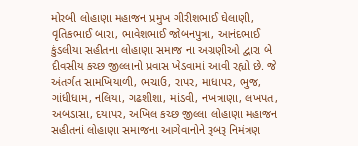મોરબી લોહાણા મહાજન પ્રમુખ ગીરીશભાઈ ઘેલાણી, વૃતિકભાઈ બારા, ભાવેશભાઈ જોબનપુત્રા, આનંદભાઈ કુંડલીયા સહીતના લોહાણા સમાજ ના અગ્રણીઓ દ્વારા બે દીવસીય કચ્છ જીલ્લાનો પ્રવાસ ખેડવામાં આવી રહ્યો છે. જે અંતર્ગત સામખિયાળી, ભચાઉ, રાપર, માધાપર, ભુજ, ગાંધીધામ, નલિયા, ગઢશીશા, માંડવી, નખત્રાણા, લખપત, અબડાસા, દયાપર, અખિલ કચ્છ જીલ્લા લોહાણા મહાજન સહીતનાં લોહાણા સમાજના આગેવાનોને રૂબરૂ નિમંત્રણ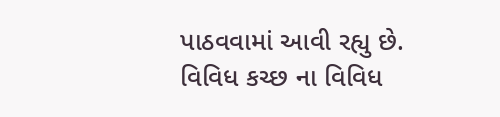પાઠવવામાં આવી રહ્યુ છે. વિવિધ કચ્છ ના વિવિધ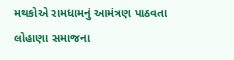મથકોએ રામધામનું આમંત્રણ પાઠવતા લોહાણા સમાજના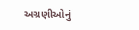અગ્રણીઓનું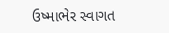ઉષ્માભેર સ્વાગત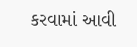કરવામાં આવી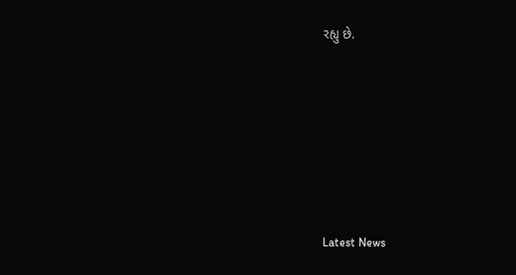રહ્યુ છે.






Latest News